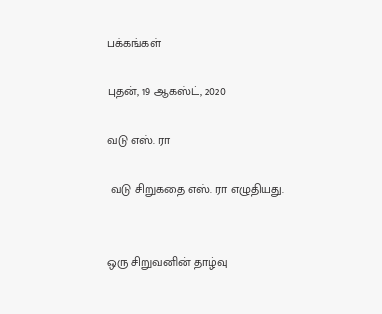பக்கங்கள்

புதன், 19 ஆகஸ்ட், 2020

வடு எஸ். ரா

 வடு சிறுகதை எஸ். ரா எழுதியது.


ஒரு சிறுவனின் தாழ்வு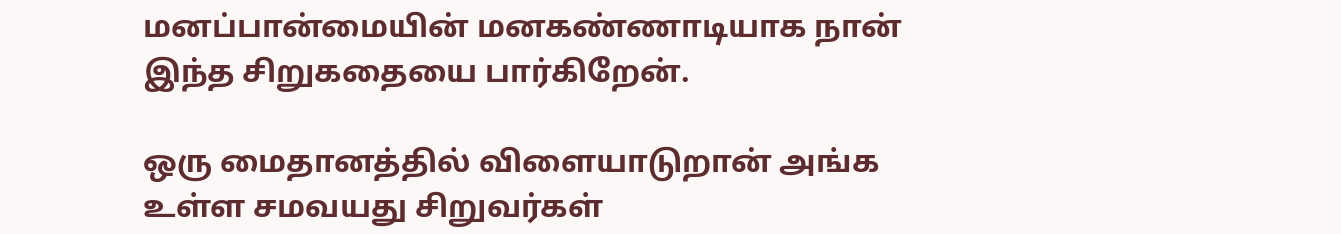மனப்பான்மையின் மனகண்ணாடியாக நான் இந்த சிறுகதையை பார்கிறேன்.

ஒரு மைதானத்தில் விளையாடுறான் அங்க உள்ள சமவயது சிறுவர்கள்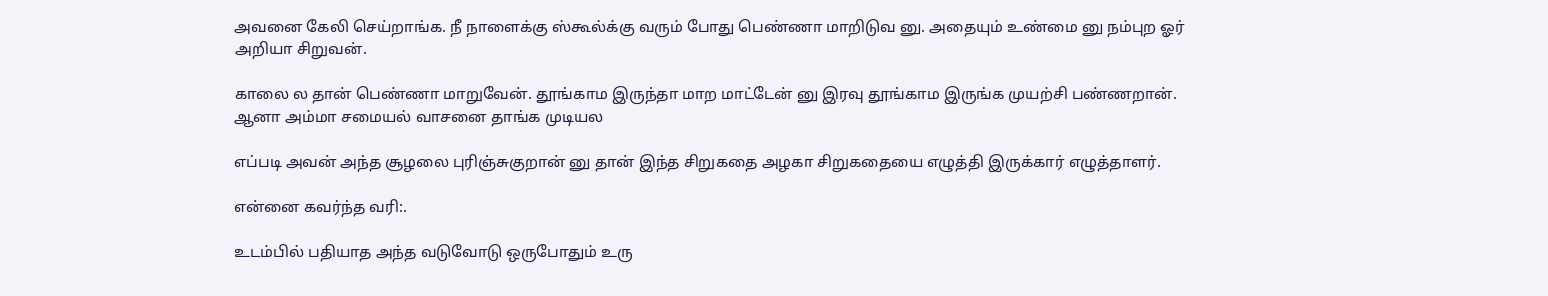அவனை கேலி செய்றாங்க. நீ நாளைக்கு ஸ்கூல்க்கு வரும் போது பெண்ணா மாறிடுவ னு. அதையும் உண்மை னு நம்புற ஓர் அறியா சிறுவன்.

காலை ல தான் பெண்ணா மாறுவேன். தூங்காம இருந்தா மாற மாட்டேன் னு இரவு தூங்காம இருங்க முயற்சி பண்ணறான். ஆனா அம்மா சமையல் வாசனை தாங்க முடியல

எப்படி அவன் அந்த சூழலை புரிஞ்சுகுறான் னு தான் இந்த சிறுகதை அழகா சிறுகதையை எழுத்தி இருக்கார் எழுத்தாளர்.

என்னை கவர்ந்த வரி:.

உடம்பில் பதியாத அந்த வடுவோடு ஒருபோதும் உரு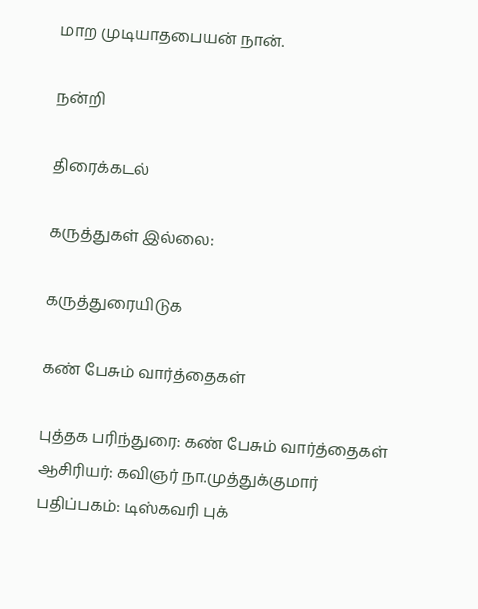மாற முடியாதபையன் நான்.

நன்றி

திரைக்கடல்

கருத்துகள் இல்லை:

கருத்துரையிடுக

கண் பேசும் வார்த்தைகள்

புத்தக பரிந்துரை: கண் பேசும் வார்த்தைகள் ஆசிரியர்: கவிஞர் நா.முத்துக்குமார் பதிப்பகம்: டிஸ்கவரி புக்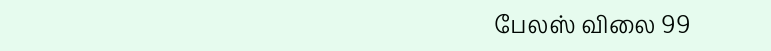பேலஸ் விலை 99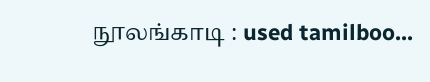நூலங்காடி : used tamilboo...